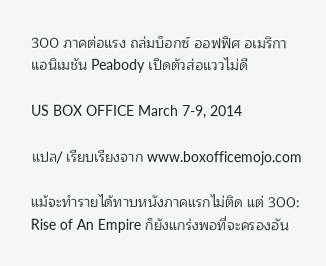300 ภาคต่อแรง ถล่มบ็อกซ์ ออฟฟิศ อเมริกา แอนิเมชัน Peabody เปิดตัวส่อแววไม่ดี

US BOX OFFICE March 7-9, 2014

แปล/ เรียบเรียงจาก www.boxofficemojo.com

แม้จะทำรายได้ทาบหนังภาคแรกไม่ติด แต่ 300: Rise of An Empire ก็ยังแกร่งพอที่จะครองอัน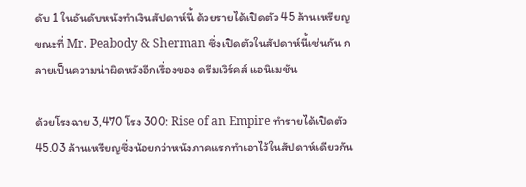ดับ 1 ในอันดับหนังทำเงินสัปดาห์นี้ ด้วยรายได้เปิดตัว 45 ล้านเหรียญ ขณะที่ Mr. Peabody & Sherman ซึ่งเปิดตัวในสัปดาห์นี้เช่นกัน กลายเป็นความน่าผิดหวังอีกเรื่องของ ดรีมเวิร์คส์ แอนิเมชัน

ด้วยโรงฉาย 3,470 โรง 300: Rise of an Empire ทำรายได้เปิดตัว 45.03 ล้านเหรียญซึ่งน้อยกว่าหนังภาคแรกทำเอาไว้ในสัปดาห์เดียวกัน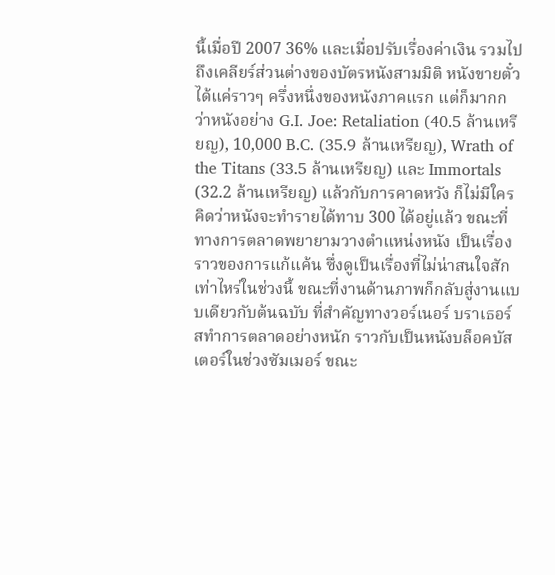นี้เมื่อปี 2007 36% และเมื่อปรับเรื่องค่าเงิน รวมไปถึงเคลียร์ส่วนต่างของบัตรหนังสามมิติ หนังขายตั๋วได้แค่ราวๆ ครึ่งหนึ่งของหนังภาคแรก แต่ก็มากกว่าหนังอย่าง G.I. Joe: Retaliation (40.5 ล้านเหรียญ), 10,000 B.C. (35.9 ล้านเหรียญ), Wrath of the Titans (33.5 ล้านเหรียญ) และ Immortals (32.2 ล้านเหรียญ) แล้วกับการคาดหวัง ก็ไม่มีใครคิดว่าหนังจะทำรายได้ทาบ 300 ได้อยู่แล้ว ขณะที่ทางการตลาดพยายามวางตำแหน่งหนัง เป็นเรื่องราวของการแก้แค้น ซึ่งดูเป็นเรื่องที่ไม่น่าสนใจสักเท่าไหร่ในช่วงนี้ ขณะที่งานด้านภาพก็กลับสู่งานแบบเดียวกับต้นฉบับ ที่สำคัญทางวอร์เนอร์ บราเธอร์สทำการตลาดอย่างหนัก ราวกับเป็นหนังบล็อคบัสเตอร์ในช่วงซัมเมอร์ ขณะ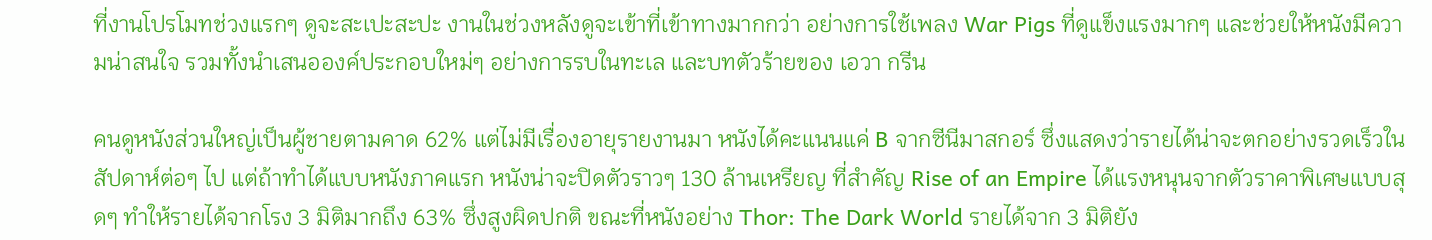ที่งานโปรโมทช่วงแรกๆ ดูจะสะเปะสะปะ งานในช่วงหลังดูจะเข้าที่เข้าทางมากกว่า อย่างการใช้เพลง War Pigs ที่ดูแข็งแรงมากๆ และช่วยให้หนังมีความน่าสนใจ รวมทั้งนำเสนอองค์ประกอบใหม่ๆ อย่างการรบในทะเล และบทตัวร้ายของ เอวา กรีน

คนดูหนังส่วนใหญ่เป็นผู้ชายตามคาด 62% แต่ไม่มีเรื่องอายุรายงานมา หนังได้คะแนนแค่ B จากซีนีมาสกอร์ ซึ่งแสดงว่ารายได้น่าจะตกอย่างรวดเร็วในสัปดาห์ต่อๆ ไป แต่ถ้าทำได้แบบหนังภาคแรก หนังน่าจะปิดตัวราวๆ 130 ล้านเหรียญ ที่สำคัญ Rise of an Empire ได้แรงหนุนจากตัวราคาพิเศษแบบสุดๆ ทำให้รายได้จากโรง 3 มิติมากถึง 63% ซึ่งสูงผิดปกติ ขณะที่หนังอย่าง Thor: The Dark World รายได้จาก 3 มิติยัง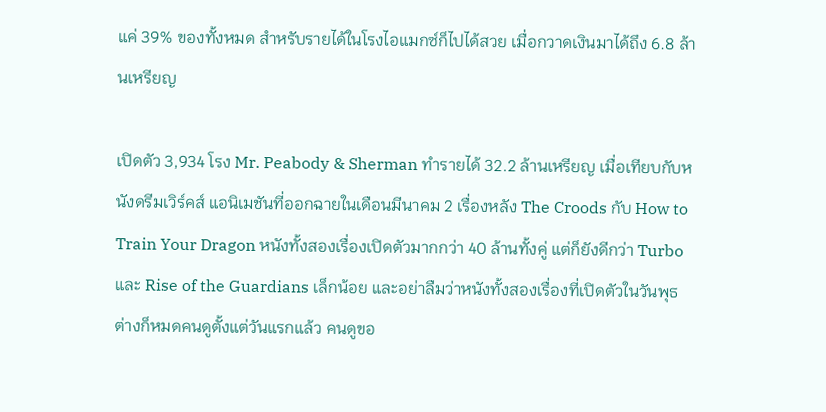แค่ 39% ของทั้งหมด สำหรับรายได้ในโรงไอแมกซ์ก็ไปได้สวย เมื่อกวาดเงินมาได้ถึง 6.8 ล้านเหรียญ

เปิดตัว 3,934 โรง Mr. Peabody & Sherman ทำรายได้ 32.2 ล้านเหรียญ เมื่อเทียบกับหนังดรีมเวิร์คส์ แอนิเมชันที่ออกฉายในเดือนมีนาคม 2 เรื่องหลัง The Croods กับ How to Train Your Dragon หนังทั้งสองเรื่องเปิดตัวมากกว่า 40 ล้านทั้งคู่ แต่ก็ยังดีกว่า Turbo และ Rise of the Guardians เล็กน้อย และอย่าลืมว่าหนังทั้งสองเรื่องที่เปิดตัวในวันพุธ ต่างก็หมดคนดูตั้งแต่วันแรกแล้ว คนดูขอ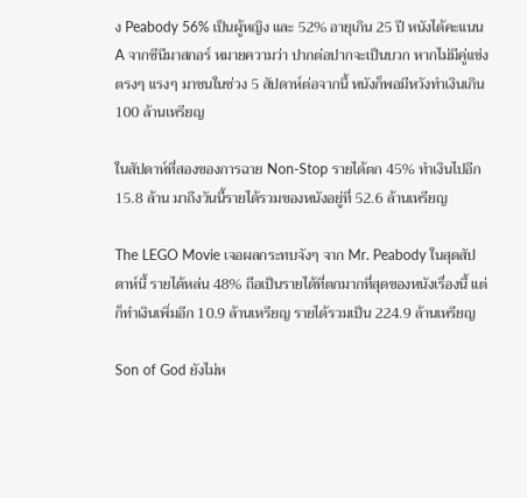ง Peabody 56% เป็นผู้หญิง และ 52% อายุเกิน 25 ปี หนังได้คะแนน A จากซีนีมาสกอร์ หมายความว่า ปากต่อปากจะเป็นบวก หากไม่มีคู่แข่งตรงๆ แรงๆ มาชนในช่วง 5 สัปดาห์ต่อจากนี้ หนังก็พอมีหวังทำเงินเกิน 100 ล้านเหรียญ

ในสัปดาห์ที่สองของการฉาย Non-Stop รายได้ตก 45% ทำเงินไปอีก 15.8 ล้าน มาถึงวันนี้รายได้รวมของหนังอยู่ที่ 52.6 ล้านเหรียญ

The LEGO Movie เจอผลกระทบจังๆ จาก Mr. Peabody ในสุดสัปดาห์นี้ รายได้หล่น 48% ถือเป็นรายได้ที่ตกมากที่สุดของหนังเรื่องนี้ แต่ก็ทำเงินเพิ่มอีก 10.9 ล้านเหรียญ รายได้รวมเป็น 224.9 ล้านเหรียญ

Son of God ยังไม่ห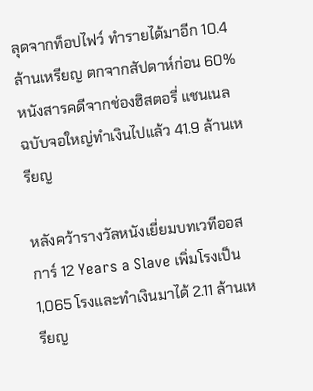ลุดจากท็อปไฟว์ ทำรายได้มาอีก 10.4 ล้านเหรียญ ตกจากสัปดาห์ก่อน 60% หนังสารคดีจากช่องฮิสตอรี่ แชนเนล ฉบับจอใหญ่ทำเงินไปแล้ว 41.9 ล้านเหรียญ

หลังคว้ารางวัลหนังเยี่ยมบทเวทีออสการ์ 12 Years a Slave เพิ่มโรงเป็น 1,065 โรงและทำเงินมาได้ 2.11 ล้านเหรียญ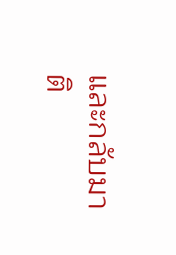และกลับมาติ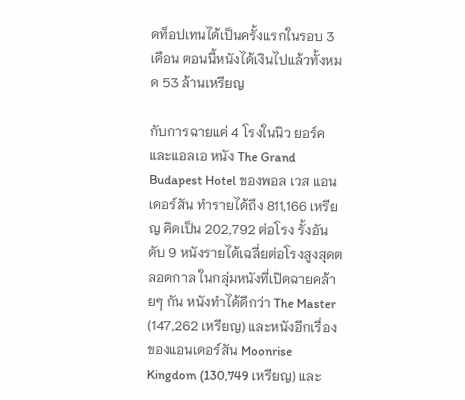ดท็อปเทนได้เป็นครั้งแรกในรอบ 3 เดือน ตอนนี้หนังได้เงินไปแล้วทั้งหมด 53 ล้านเหรียญ

กับการฉายแค่ 4 โรงในนิว ยอร์ค และแอลเอ หนัง The Grand Budapest Hotel ของพอล เวส แอนเดอร์สัน ทำรายได้ถึง 811,166 เหรียญ คิดเป็น 202,792 ต่อโรง รั้งอันดับ 9 หนังรายได้เฉลี่ยต่อโรงสูงสุดตลอดกาล ในกลุ่มหนังที่เปิดฉายคล้ายๆ กัน หนังทำได้ดีกว่า The Master (147,262 เหรียญ) และหนังอีกเรื่องของแอนเดอร์สัน Moonrise Kingdom (130,749 เหรียญ) และ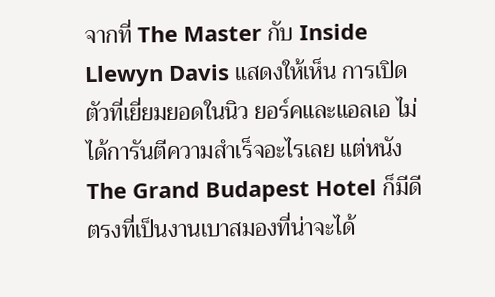จากที่ The Master กับ Inside Llewyn Davis แสดงให้เห็น การเปิดตัวที่เยี่ยมยอดในนิว ยอร์คและแอลเอ ไม่ได้การันตีความสำเร็จอะไรเลย แต่หนัง The Grand Budapest Hotel ก็มีดีตรงที่เป็นงานเบาสมองที่น่าจะได้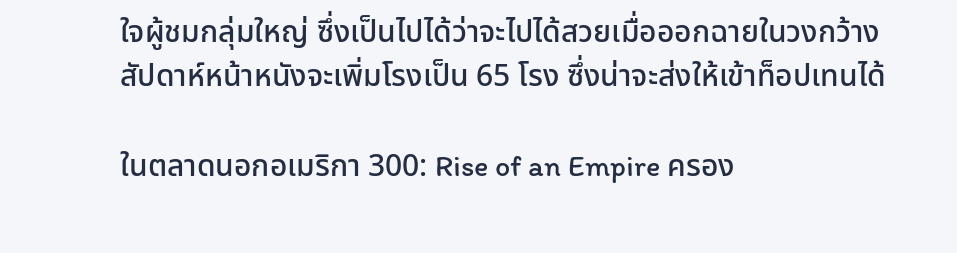ใจผู้ชมกลุ่มใหญ่ ซึ่งเป็นไปได้ว่าจะไปได้สวยเมื่อออกฉายในวงกว้าง สัปดาห์หน้าหนังจะเพิ่มโรงเป็น 65 โรง ซึ่งน่าจะส่งให้เข้าท็อปเทนได้

ในตลาดนอกอเมริกา 300: Rise of an Empire ครอง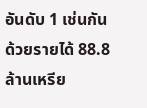อันดับ 1 เช่นกัน ด้วยรายได้ 88.8 ล้านเหรีย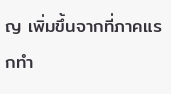ญ เพิ่มขึ้นจากที่ภาคแรกทำ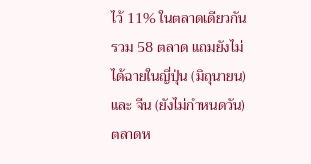ไว้ 11% ในตลาดเดียวกันรวม 58 ตลาด แถมยังไม่ได้ฉายในญี่ปุ่น (มิถุนายน) และ จีน (ยังไม่กำหนดวัน) ตลาดห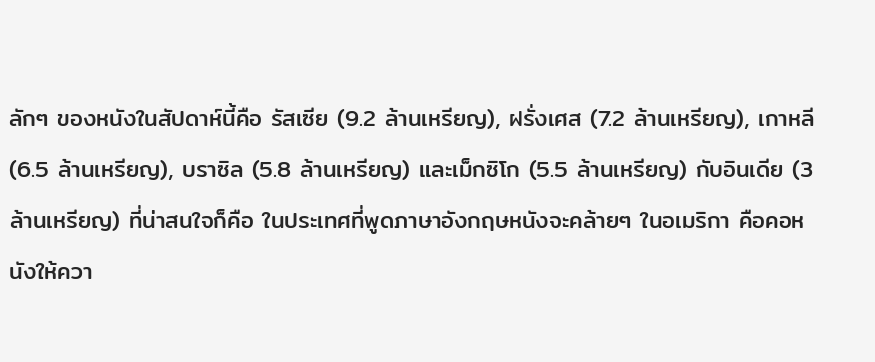ลักๆ ของหนังในสัปดาห์นี้คือ รัสเซีย (9.2 ล้านเหรียญ), ฝรั่งเศส (7.2 ล้านเหรียญ), เกาหลี (6.5 ล้านเหรียญ), บราซิล (5.8 ล้านเหรียญ) และเม็กซิโก (5.5 ล้านเหรียญ) กับอินเดีย (3 ล้านเหรียญ) ที่น่าสนใจก็คือ ในประเทศที่พูดภาษาอังกฤษหนังจะคล้ายๆ ในอเมริกา คือคอหนังให้ควา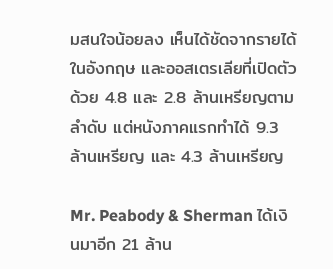มสนใจน้อยลง เห็นได้ชัดจากรายได้ในอังกฤษ และออสเตรเลียที่เปิดตัวด้วย 4.8 และ 2.8 ล้านเหรียญตามลำดับ แต่หนังภาคแรกทำได้ 9.3 ล้านเหรียญ และ 4.3 ล้านเหรียญ

Mr. Peabody & Sherman ได้เงินมาอีก 21 ล้าน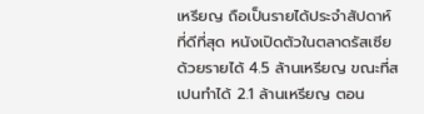เหรียญ ถือเป็นรายได้ประจำสัปดาห์ที่ดีที่สุด หนังเปิดตัวในตลาดรัสเซียด้วยรายได้ 4.5 ล้านเหรียญ ขณะที่สเปนทำได้ 2.1 ล้านเหรียญ ตอน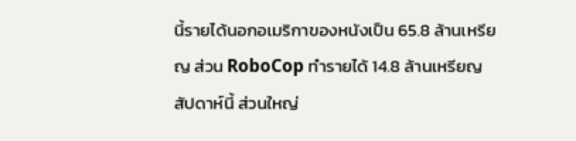นี้รายได้นอกอเมริกาของหนังเป็น 65.8 ล้านเหรียญ ส่วน RoboCop ทำรายได้ 14.8 ล้านเหรียญสัปดาห์นี้ ส่วนใหญ่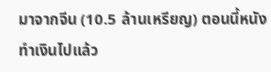มาจากจีน (10.5 ล้านเหรียญ) ตอนนี้หนังทำเงินไปแล้ว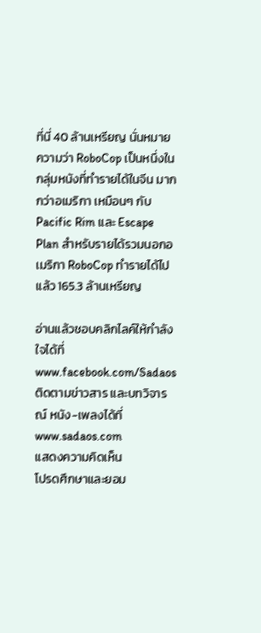ที่นี่ 40 ล้านเหรียญ นั่นหมายความว่า RoboCop เป็นหนึ่งในกลุ่มหนังที่ทำรายได้ในจีน มากกว่าอเมริกา เหมือนๆ กับ Pacific Rim และ Escape Plan สำหรับรายได้รวมนอกอเมริกา RoboCop ทำรายได้ไปแล้ว 165.3 ล้านเหรียญ

อ่านแล้วชอบคลิกไลค์ให้กำลังใจได้ที่ www.facebook.com/Sadaos
ติดตามข่าวสาร และบทวิจารณ์ หนัง-เพลงได้ที่ www.sadaos.com
แสดงความคิดเห็น
โปรดศึกษาและยอม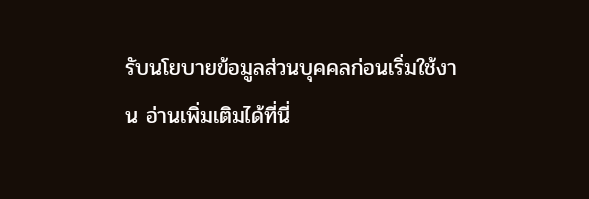รับนโยบายข้อมูลส่วนบุคคลก่อนเริ่มใช้งาน อ่านเพิ่มเติมได้ที่นี่